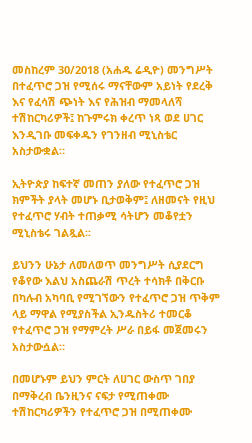መስከረም 30/2018 (አሐዱ ሬዲዮ) መንግሥት በተፈጥሮ ጋዝ የሚሰሩ ማናቸውም አይነት የደረቅ እና የፈሳሽ ጭነት እና የሕዝብ ማመላለሻ ተሽከርካሪዎች፤ ከጉምሩክ ቀረጥ ነጻ ወደ ሀገር እንዲገቡ መፍቀዱን የገንዘብ ሚኒስቴር አስታውቋል።

ኢትዮጵያ ከፍተኛ መጠን ያለው የተፈጥሮ ጋዝ ክምችት ያላት መሆኑ ቢታወቅም፤ ለዘመናት የዚህ የተፈጥሮ ሃብት ተጠቃሚ ሳትሆን መቆየቷን ሚኒስቴሩ ገልጿል፡፡

ይህንን ሁኔታ ለመለወጥ መንግሥት ሲያደርግ የቆየው እልህ አስጨራሽ ጥረት ተሳክቶ በቅርቡ በካሉብ አካባቢ የሚገኘውን የተፈጥሮ ጋዝ ጥቅም ላይ ማዋል የሚያስችል ኢንዱስትሪ ተመርቆ የተፈጥሮ ጋዝ የማምረት ሥራ በይፋ መጀመሩን አስታውሷል።

በመሆኑም ይህን ምርት ለሀገር ውስጥ ገበያ በማቅረብ ቤንዚንና ናፍታ የሚጠቀሙ ተሽከርካሪዎችን የተፈጥሮ ጋዝ በሚጠቀሙ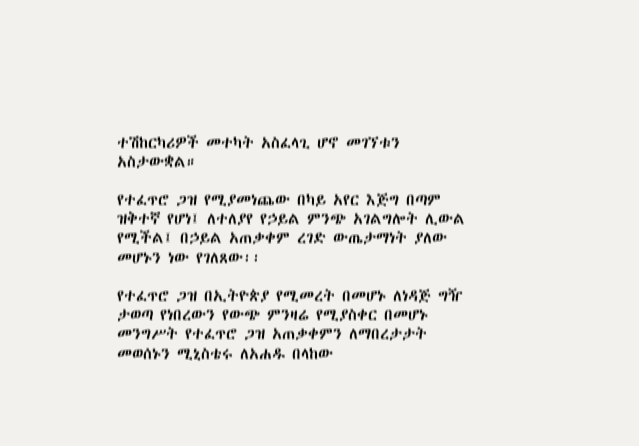ተሽከርካሪዎች መተካት አስፈላጊ ሆኖ መገኘቱን አስታውቋል።

የተፈጥሮ ጋዝ የሚያመነጨው በካይ አየር እጅግ በጣም ዝቅተኛ የሆነ፤ ለተለያየ የኃይል ምንጭ አገልግሎት ሊውል የሚችል፤ በኃይል አጠቃቀም ረገድ ውጤታማነት ያለው መሆኑን ነው የገለጸው፡፡

የተፈጥሮ ጋዝ በኢትዮጵያ የሚመረት በመሆኑ ለነዳጅ ግዥ ታወጣ የነበረውን የውጭ ምንዛሬ የሚያስቀር በመሆኑ መንግሥት የተፈጥሮ ጋዝ አጠቃቀምን ለማበረታታት መወሰኑን ሚኒስቴሩ ለአሐዱ በላከው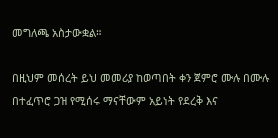መግለጫ አስታውቋል።

በዚህም መሰረት ይህ መመሪያ ከወጣበት ቀን ጀምሮ ሙሉ በሙሉ በተፈጥሮ ጋዝ የሚሰሩ ማናቸውም አይነት የደረቅ እና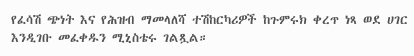የፈሳሽ ጭነት እና የሕዝብ ማመላለሻ ተሽከርካሪዎች ከጉምሩክ ቀረጥ ነጻ ወደ ሀገር እንዲገቡ መፈቀዱን ሚኒስቴሩ ገልጿል።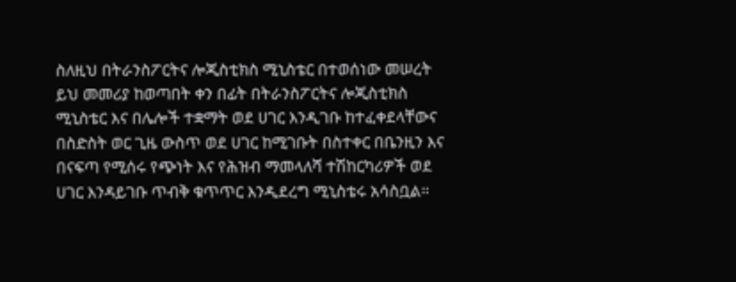ስለዚህ በትራንስፖርትና ሎጂስቲክስ ሚኒስቴር በተወሰነው መሠረት ይህ መመሪያ ከወጣበት ቀን በፊት በትራንስፖርትና ሎጂስቲክስ ሚኒስቴር እና በሌሎች ተቋማት ወደ ሀገር እንዲገቡ ከተፈቀደላቸውና በስድስት ወር ጊዜ ውስጥ ወደ ሀገር ከሚገቡት በስተቀር በቤንዚን እና በናፍጣ የሚሰሩ የጭነት እና የሕዝብ ማመላለሻ ተሽከርካሪዎች ወደ ሀገር እንዳይገቡ ጥብቅ ቁጥጥር እንዲደረግ ሚኒስቴሩ አሳስቧል።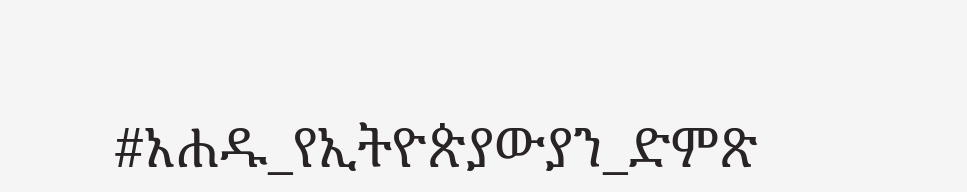#አሐዱ_የኢትዮጵያውያን_ድምጽ